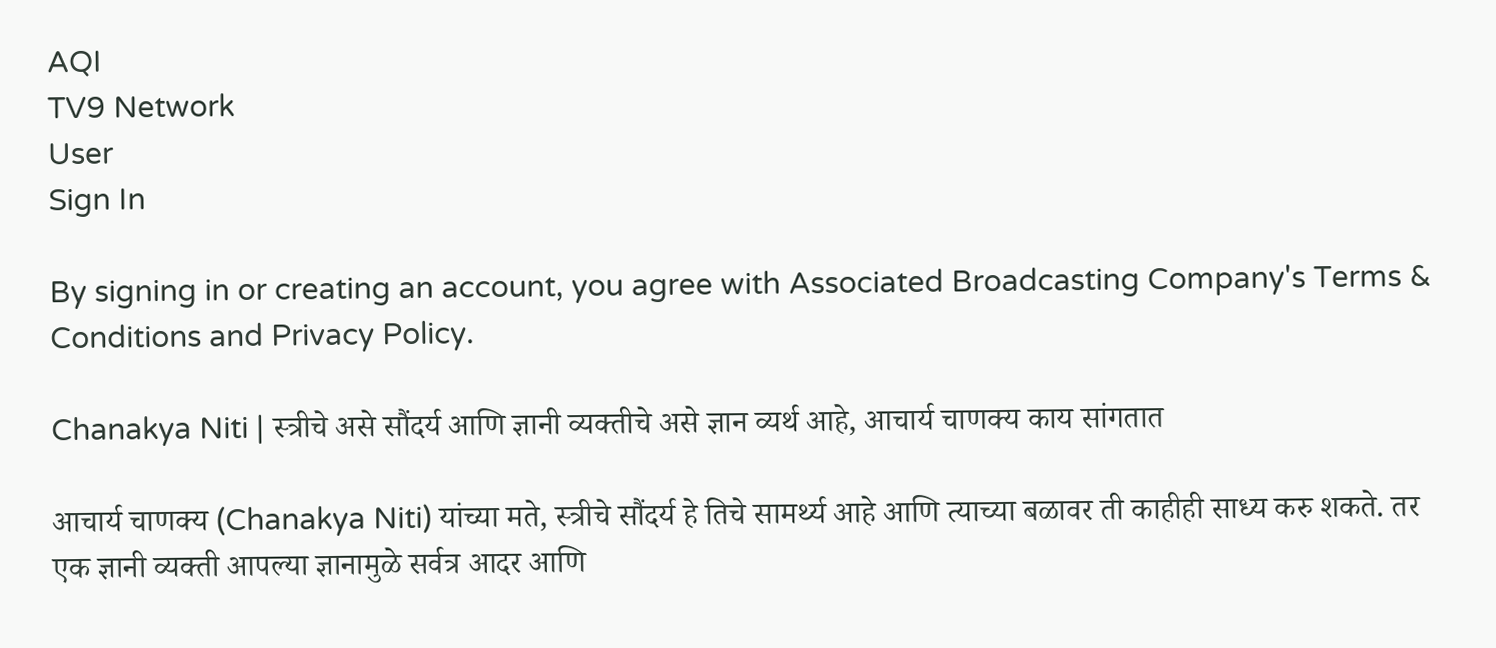AQI
TV9 Network
User
Sign In

By signing in or creating an account, you agree with Associated Broadcasting Company's Terms & Conditions and Privacy Policy.

Chanakya Niti | स्त्रीचे असे सौंदर्य आणि ज्ञानी व्यक्तीचे असे ज्ञान व्यर्थ आहे, आचार्य चाणक्य काय सांगतात

आचार्य चाणक्य (Chanakya Niti) यांच्या मते, स्त्रीचे सौंदर्य हे तिचे सामर्थ्य आहे आणि त्याच्या बळावर ती काहीही साध्य करु शकते. तर एक ज्ञानी व्यक्ती आपल्या ज्ञानामुळे सर्वत्र आदर आणि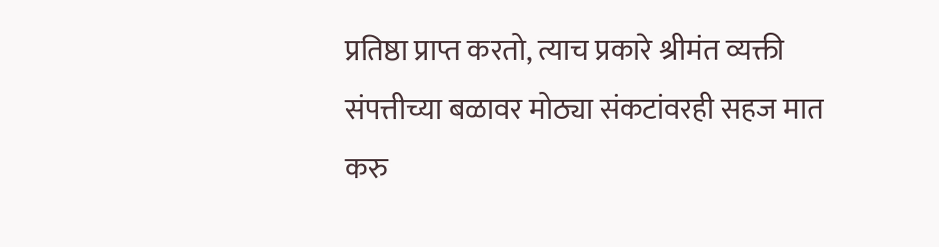प्रतिष्ठा प्राप्त करतो, त्याच प्रकारे श्रीमंत व्यक्ती संपत्तीच्या बळावर मोठ्या संकटांवरही सहज मात करु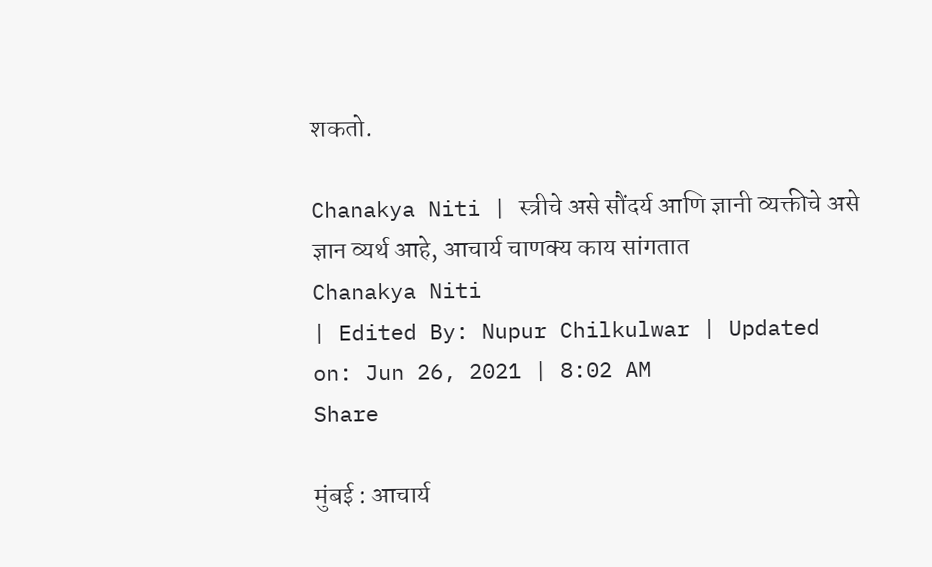शकतो.

Chanakya Niti | स्त्रीचे असे सौंदर्य आणि ज्ञानी व्यक्तीचे असे ज्ञान व्यर्थ आहे, आचार्य चाणक्य काय सांगतात
Chanakya Niti
| Edited By: Nupur Chilkulwar | Updated on: Jun 26, 2021 | 8:02 AM
Share

मुंबई : आचार्य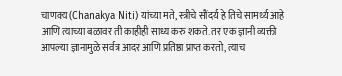चाणक्य (Chanakya Niti) यांच्या मते, स्त्रीचे सौंदर्य हे तिचे सामर्थ्य आहे आणि त्याच्या बळावर ती काहीही साध्य करु शकते. तर एक ज्ञानी व्यक्ती आपल्या ज्ञानामुळे सर्वत्र आदर आणि प्रतिष्ठा प्राप्त करतो, त्याच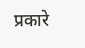प्रकारे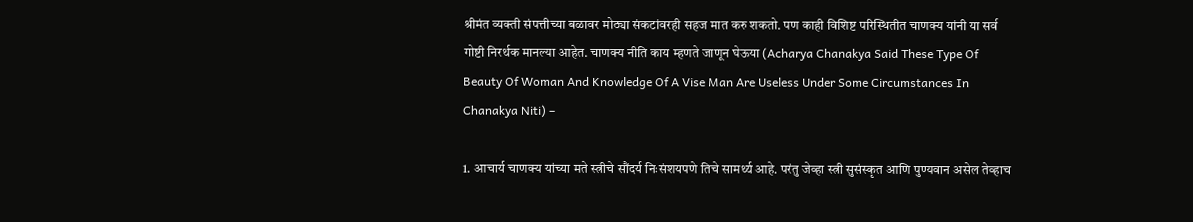श्रीमंत व्यक्ती संपत्तीच्या बळावर मोठ्या संकटांवरही सहज मात करु शकतो. पण काही विशिष्ट परिस्थितीत चाणक्य यांनी या सर्व गोष्टी निरर्थक मानल्या आहेत. चाणक्य नीति काय म्हणते जाणून घेऊया (Acharya Chanakya Said These Type Of Beauty Of Woman And Knowledge Of A Vise Man Are Useless Under Some Circumstances In Chanakya Niti) –

1. आचार्य चाणक्य यांच्या मते स्त्रीचे सौंदर्य निःसंशयपणे तिचे सामर्थ्य आहे. परंतु जेव्हा स्त्री सुसंस्कृत आणि पुण्यवान असेल तेव्हाच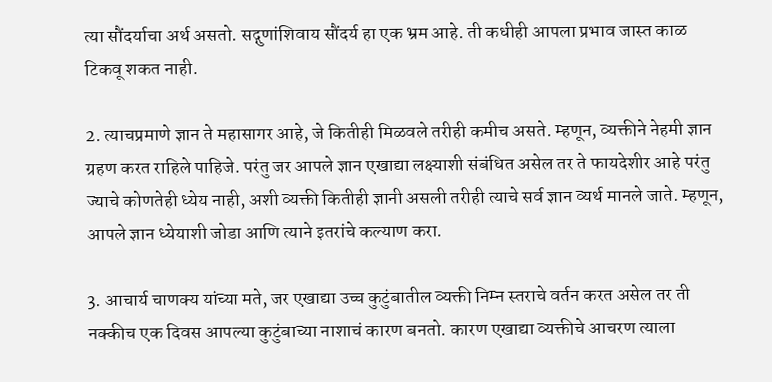त्या सौंदर्याचा अर्थ असतो. सद्गुणांशिवाय सौंदर्य हा एक भ्रम आहे. ती कधीही आपला प्रभाव जास्त काळ टिकवू शकत नाही.

2. त्याचप्रमाणे ज्ञान ते महासागर आहे, जे कितीही मिळवले तरीही कमीच असते. म्हणून, व्यक्तीने नेहमी ज्ञान ग्रहण करत राहिले पाहिजे. परंतु जर आपले ज्ञान एखाद्या लक्ष्याशी संबंधित असेल तर ते फायदेशीर आहे परंतु ज्याचे कोणतेही ध्येय नाही, अशी व्यक्ती कितीही ज्ञानी असली तरीही त्याचे सर्व ज्ञान व्यर्थ मानले जाते. म्हणून, आपले ज्ञान ध्येयाशी जोडा आणि त्याने इतरांचे कल्याण करा.

3. आचार्य चाणक्य यांच्या मते, जर एखाद्या उच्च कुटुंबातील व्यक्ती निम्न स्तराचे वर्तन करत असेल तर ती नक्कीच एक दिवस आपल्या कुटुंबाच्या नाशाचं कारण बनतो. कारण एखाद्या व्यक्तीचे आचरण त्याला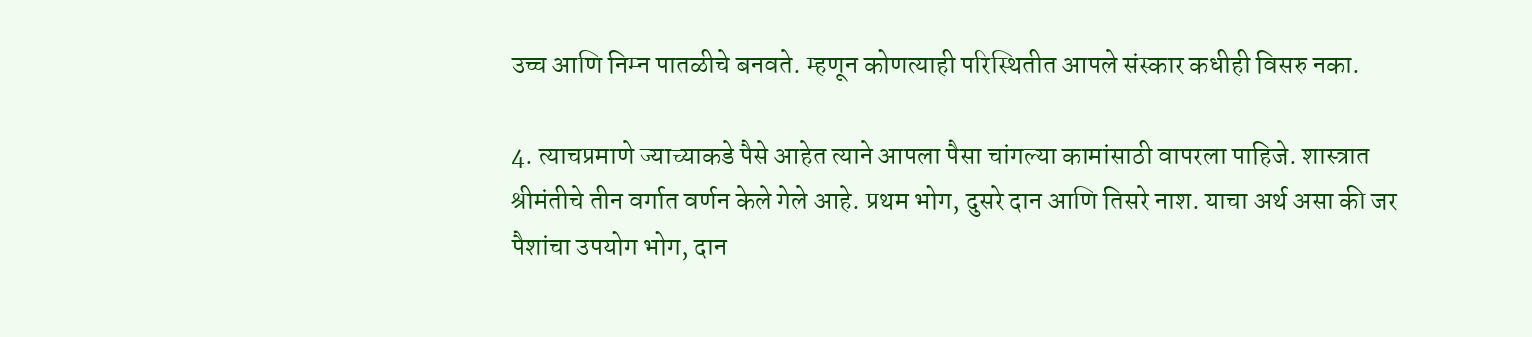उच्च आणि निम्न पातळीचे बनवते. म्हणून कोणत्याही परिस्थितीत आपले संस्कार कधीही विसरु नका.

4. त्याचप्रमाणे ज्याच्याकडे पैसे आहेत त्याने आपला पैसा चांगल्या कामांसाठी वापरला पाहिजे. शास्त्रात श्रीमंतीचे तीन वर्गात वर्णन केले गेले आहे. प्रथम भोग, दुसरे दान आणि तिसरे नाश. याचा अर्थ असा की जर पैशांचा उपयोग भोग, दान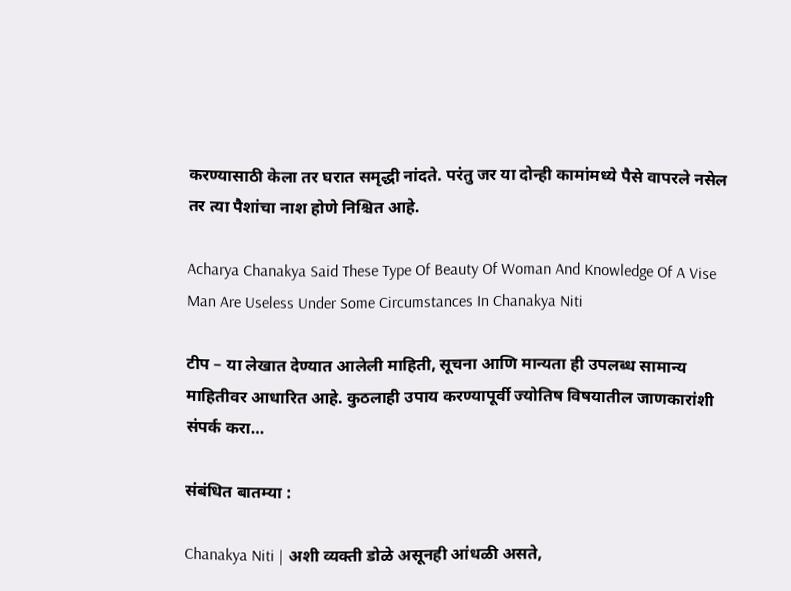करण्यासाठी केला तर घरात समृद्धी नांदते. परंतु जर या दोन्ही कामांमध्ये पैसे वापरले नसेल तर त्या पैशांचा नाश होणे निश्चित आहे.

Acharya Chanakya Said These Type Of Beauty Of Woman And Knowledge Of A Vise Man Are Useless Under Some Circumstances In Chanakya Niti

टीप – या लेखात देण्यात आलेली माहिती, सूचना आणि मान्यता ही उपलब्ध सामान्य माहितीवर आधारित आहे. कुठलाही उपाय करण्यापूर्वी ज्योतिष विषयातील जाणकारांशी संपर्क करा…

संबंधित बातम्या :

Chanakya Niti | अशी व्यक्ती डोळे असूनही आंधळी असते,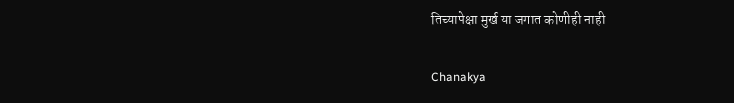तिच्यापेक्षा मुर्ख या जगात कोणीही नाही

Chanakya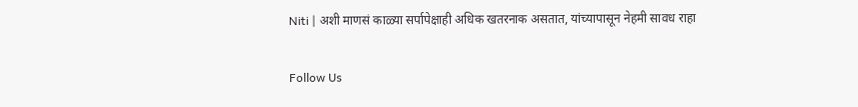Niti | अशी माणसं काळ्या सर्पापेक्षाही अधिक खतरनाक असतात, यांच्यापासून नेहमी सावध राहा

Follow Us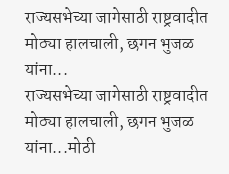राज्यसभेच्या जागेसाठी राष्ट्रवादीत मोठ्या हालचाली, छगन भुजळ यांना...
राज्यसभेच्या जागेसाठी राष्ट्रवादीत मोठ्या हालचाली, छगन भुजळ यांना...मोठी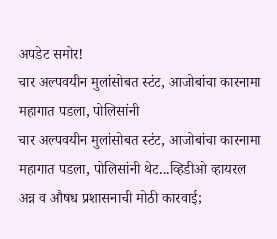अपडेट समोर!
चार अल्पवयीन मुलांसोबत स्टंट, आजोबांचा कारनामा महागात पडला, पोलिसांनी
चार अल्पवयीन मुलांसोबत स्टंट, आजोबांचा कारनामा महागात पडला, पोलिसांनी थेट...व्हिडीओ व्हायरल
अन्न व औषध प्रशासनाची मोठी कारवाई;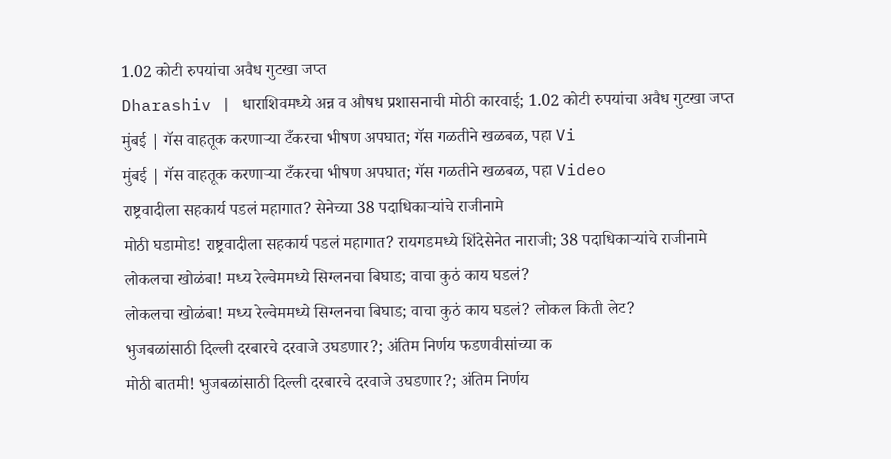1.02 कोटी रुपयांचा अवैध गुटखा जप्त
Dharashiv | धाराशिवमध्ये अन्न व औषध प्रशासनाची मोठी कारवाई; 1.02 कोटी रुपयांचा अवैध गुटखा जप्त
मुंबई | गॅस वाहतूक करणाऱ्या टँकरचा भीषण अपघात; गॅस गळतीने खळबळ, पहा Vi
मुंबई | गॅस वाहतूक करणाऱ्या टँकरचा भीषण अपघात; गॅस गळतीने खळबळ, पहा Video
राष्ट्रवादीला सहकार्य पडलं महागात? सेनेच्या 38 पदाधिकाऱ्यांचे राजीनामे
मोठी घडामोड! राष्ट्रवादीला सहकार्य पडलं महागात? रायगडमध्ये शिंदेसेनेत नाराजी; 38 पदाधिकाऱ्यांचे राजीनामे
लोकलचा खोळंबा! मध्य रेल्वेममध्ये सिग्लनचा बिघाड; वाचा कुठं काय घडलं?
लोकलचा खोळंबा! मध्य रेल्वेममध्ये सिग्लनचा बिघाड; वाचा कुठं काय घडलं? लोकल किती लेट?
भुजबळांसाठी दिल्ली दरबारचे दरवाजे उघडणार?; अंतिम निर्णय फडणवीसांच्या क
मोठी बातमी! भुजबळांसाठी दिल्ली दरबारचे दरवाजे उघडणार?; अंतिम निर्णय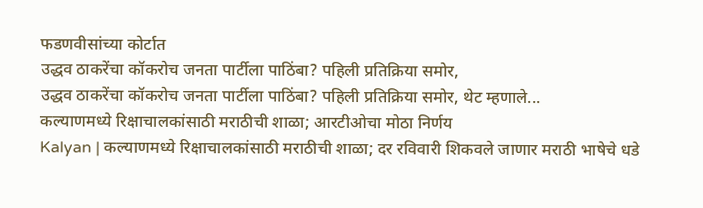फडणवीसांच्या कोर्टात
उद्धव ठाकरेंचा कॉकरोच जनता पार्टीला पाठिंबा? पहिली प्रतिक्रिया समोर,
उद्धव ठाकरेंचा कॉकरोच जनता पार्टीला पाठिंबा? पहिली प्रतिक्रिया समोर, थेट म्हणाले...
कल्याणमध्ये रिक्षाचालकांसाठी मराठीची शाळा; आरटीओचा मोठा निर्णय
Kalyan | कल्याणमध्ये रिक्षाचालकांसाठी मराठीची शाळा; दर रविवारी शिकवले जाणार मराठी भाषेचे धडे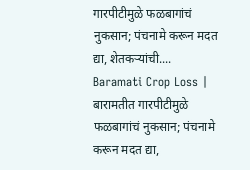गारपीटीमुळे फळबागांचं नुकसान; पंचनामे करून मदत द्या, शेतकऱ्यांची....
Baramati Crop Loss | बारामतीत गारपीटीमुळे फळबागांचं नुकसान; पंचनामे करून मदत द्या,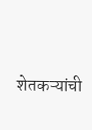शेतकऱ्यांची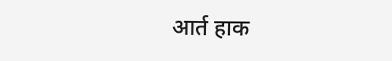आर्त हाक